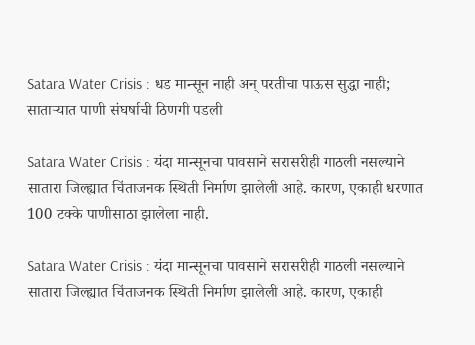Satara Water Crisis : धड मान्सून नाही अन् परतीचा पाऊस सुद्धा नाही; साताऱ्यात पाणी संघर्षाची ठिणगी पडली

Satara Water Crisis : यंदा मान्सूनचा पावसाने सरासरीही गाठली नसल्याने सातारा जिल्ह्यात चिंताजनक स्थिती निर्माण झालेली आहे. कारण, एकाही धरणात 100 टक्के पाणीसाठा झालेला नाही.

Satara Water Crisis : यंदा मान्सूनचा पावसाने सरासरीही गाठली नसल्याने सातारा जिल्ह्यात चिंताजनक स्थिती निर्माण झालेली आहे. कारण, एकाही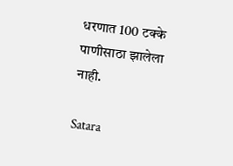धरणात 100 टक्के पाणीसाठा झालेला नाही.

Satara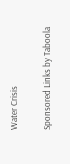Water Crisis

Sponsored Links by Taboola